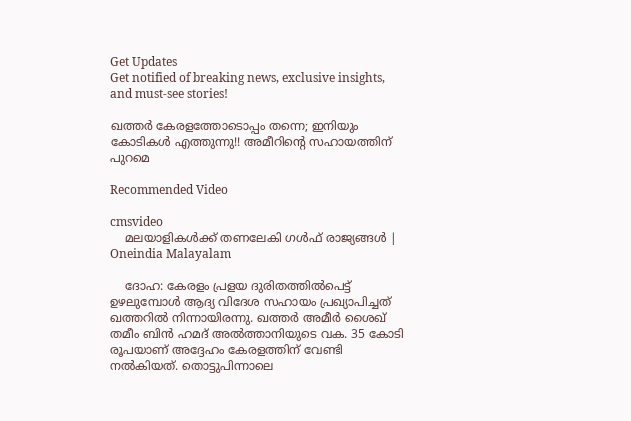Get Updates
Get notified of breaking news, exclusive insights, and must-see stories!

ഖത്തര്‍ കേരളത്തോടൊപ്പം തന്നെ; ഇനിയും കോടികള്‍ എത്തുന്നു!! അമീറിന്റെ സഹായത്തിന് പുറമെ

Recommended Video

cmsvideo
    മലയാളികള്‍ക്ക് തണലേകി ഗള്‍ഫ് രാജ്യങ്ങള്‍ | Oneindia Malayalam

    ദോഹ: കേരളം പ്രളയ ദുരിതത്തില്‍പെട്ട് ഉഴലുമ്പോള്‍ ആദ്യ വിദേശ സഹായം പ്രഖ്യാപിച്ചത് ഖത്തറില്‍ നിന്നായിരന്നു. ഖത്തര്‍ അമീര്‍ ശൈഖ് തമീം ബിന്‍ ഹമദ് അല്‍ത്താനിയുടെ വക. 35 കോടി രൂപയാണ് അദ്ദേഹം കേരളത്തിന് വേണ്ടി നല്‍കിയത്. തൊട്ടുപിന്നാലെ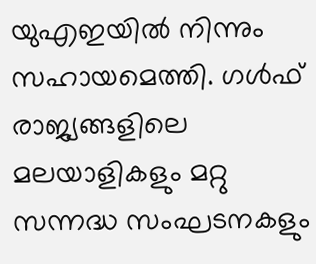യുഎഇയില്‍ നിന്നും സഹായമെത്തി. ഗള്‍ഫ് രാജ്യങ്ങളിലെ മലയാളികളും മറ്റു സന്നദ്ധ സംഘടനകളും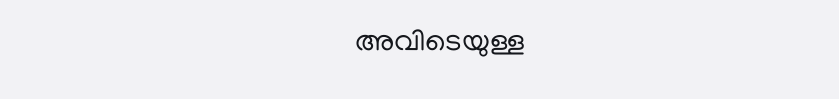അവിടെയുള്ള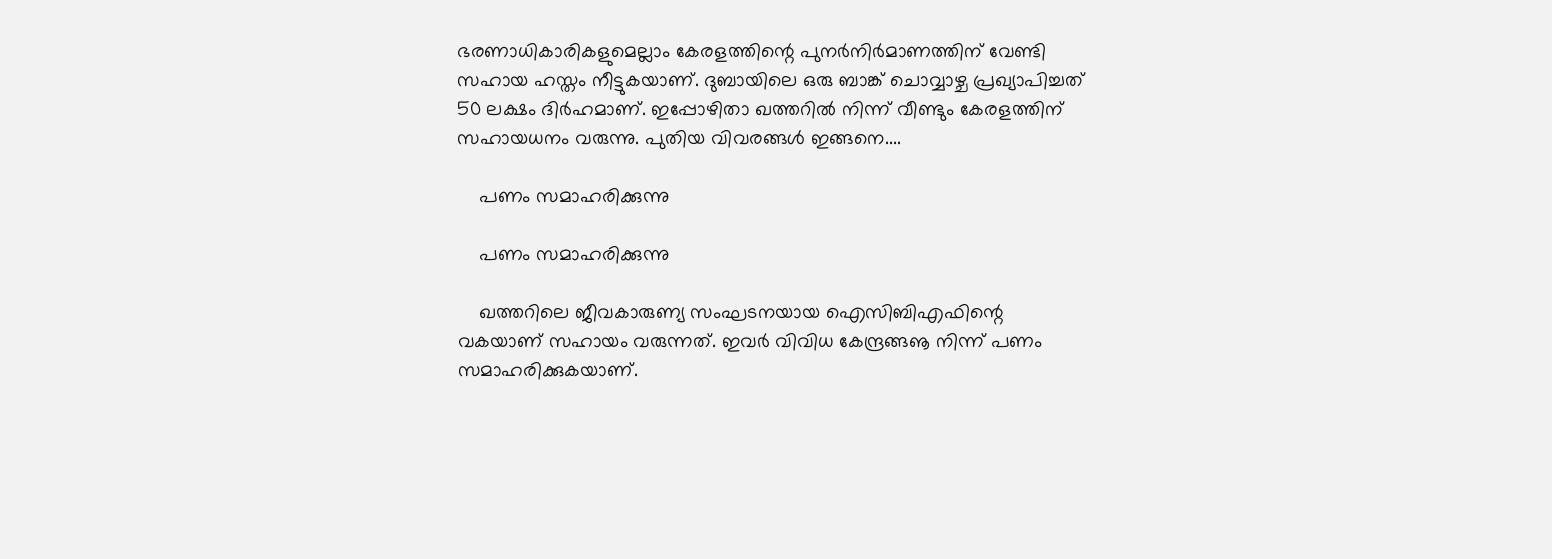ഭരണാധികാരികളുമെല്ലാം കേരളത്തിന്റെ പുനര്‍നിര്‍മാണത്തിന് വേണ്ടി സഹായ ഹസ്തം നീട്ടുകയാണ്. ദുബായിലെ ഒരു ബാങ്ക് ചൊവ്വാഴ്ച പ്രഖ്യാപിച്ചത് 50 ലക്ഷം ദിര്‍ഹമാണ്. ഇപ്പോഴിതാ ഖത്തറില്‍ നിന്ന് വീണ്ടും കേരളത്തിന് സഹായധനം വരുന്നു. പുതിയ വിവരങ്ങള്‍ ഇങ്ങനെ....

    പണം സമാഹരിക്കുന്നു

    പണം സമാഹരിക്കുന്നു

    ഖത്തറിലെ ജീവകാരുണ്യ സംഘടനയായ ഐസിബിഎഫിന്റെ വകയാണ് സഹായം വരുന്നത്. ഇവര്‍ വിവിധ കേന്ദ്രങ്ങൡ നിന്ന് പണം സമാഹരിക്കുകയാണ്.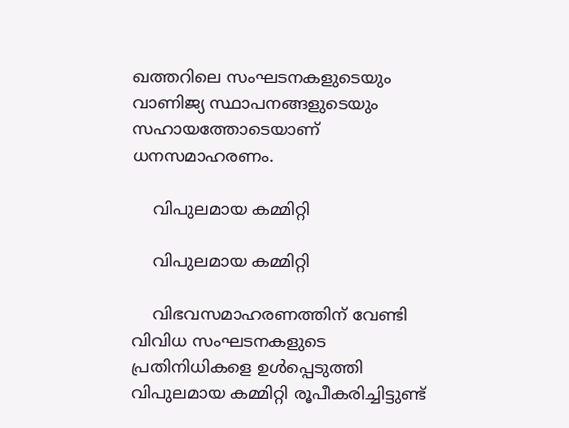ഖത്തറിലെ സംഘടനകളുടെയും വാണിജ്യ സ്ഥാപനങ്ങളുടെയും സഹായത്തോടെയാണ് ധനസമാഹരണം.

    വിപുലമായ കമ്മിറ്റി

    വിപുലമായ കമ്മിറ്റി

    വിഭവസമാഹരണത്തിന് വേണ്ടി വിവിധ സംഘടനകളുടെ പ്രതിനിധികളെ ഉള്‍പ്പെടുത്തി വിപുലമായ കമ്മിറ്റി രൂപീകരിച്ചിട്ടുണ്ട്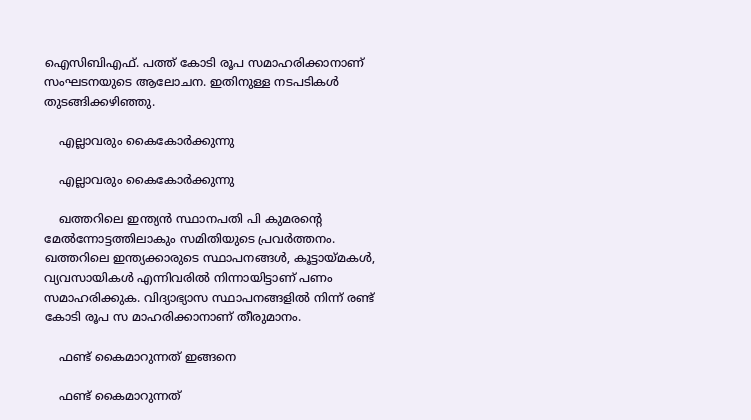ഐസിബിഎഫ്. പത്ത് കോടി രൂപ സമാഹരിക്കാനാണ് സംഘടനയുടെ ആലോചന. ഇതിനുള്ള നടപടികള്‍ തുടങ്ങിക്കഴിഞ്ഞു.

    എല്ലാവരും കൈകോര്‍ക്കുന്നു

    എല്ലാവരും കൈകോര്‍ക്കുന്നു

    ഖത്തറിലെ ഇന്ത്യന്‍ സ്ഥാനപതി പി കുമരന്റെ മേല്‍ന്നോട്ടത്തിലാകും സമിതിയുടെ പ്രവര്‍ത്തനം. ഖത്തറിലെ ഇന്ത്യക്കാരുടെ സ്ഥാപനങ്ങള്‍, കൂട്ടായ്മകള്‍, വ്യവസായികള്‍ എന്നിവരില്‍ നിന്നായിട്ടാണ് പണം സമാഹരിക്കുക. വിദ്യാഭ്യാസ സ്ഥാപനങ്ങളില്‍ നിന്ന് രണ്ട് കോടി രൂപ സ മാഹരിക്കാനാണ് തീരുമാനം.

    ഫണ്ട് കൈമാറുന്നത് ഇങ്ങനെ

    ഫണ്ട് കൈമാറുന്നത്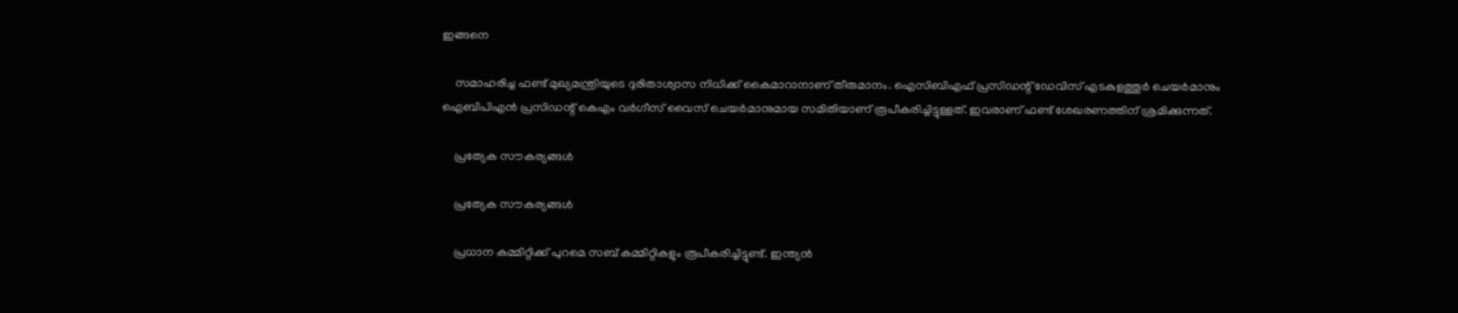ഇങ്ങനെ

    സമാഹരിച്ച ഫണ്ട് മുഖ്യമന്ത്രിയുടെ ദുരിതാശ്വാസ നിധിക്ക് കൈമാറാനാണ് തീരുമാനം. ഐസിബിഎഫ് പ്രസിഡന്റ് ഡേവിസ് എടകുളത്തൂര്‍ ചെയര്‍മാനും ഐബിപിഎന്‍ പ്രസിഡന്റ് കെഎം വര്‍ഗീസ് വൈസ് ചെയര്‍മാനുമായ സമിതിയാണ് രൂപീകരിച്ചിട്ടുള്ളത്. ഇവരാണ് ഫണ്ട് ശേഖരണത്തിന് ശ്രമിക്കുന്നത്.

    പ്രത്യേക സൗകര്യങ്ങള്‍

    പ്രത്യേക സൗകര്യങ്ങള്‍

    പ്രധാന കമ്മിറ്റിക്ക് പുറമെ സബ് കമ്മിറ്റികളും രൂപീകരിച്ചിട്ടുണ്ട്. ഇന്ത്യന്‍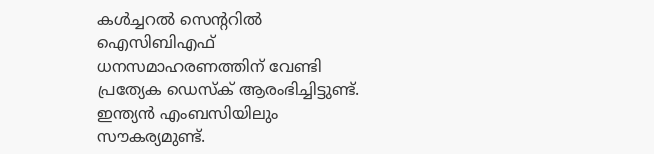കള്‍ച്ചറല്‍ സെന്ററില്‍ ഐസിബിഎഫ് ധനസമാഹരണത്തിന് വേണ്ടി പ്രത്യേക ഡെസ്‌ക് ആരംഭിച്ചിട്ടുണ്ട്. ഇന്ത്യന്‍ എംബസിയിലും സൗകര്യമുണ്ട്.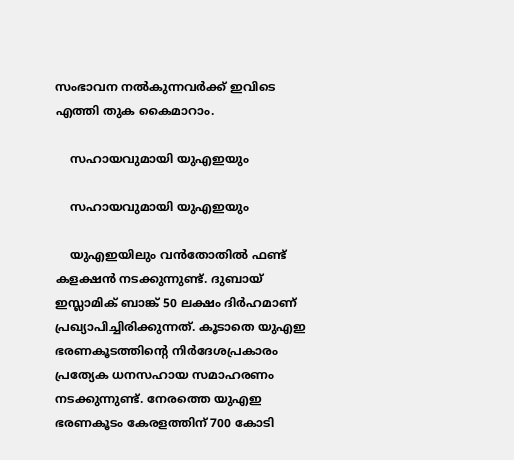സംഭാവന നല്‍കുന്നവര്‍ക്ക് ഇവിടെ എത്തി തുക കൈമാറാം.

    സഹായവുമായി യുഎഇയും

    സഹായവുമായി യുഎഇയും

    യുഎഇയിലും വന്‍തോതില്‍ ഫണ്ട് കളക്ഷന്‍ നടക്കുന്നുണ്ട്. ദുബായ് ഇസ്ലാമിക് ബാങ്ക് 50 ലക്ഷം ദിര്‍ഹമാണ് പ്രഖ്യാപിച്ചിരിക്കുന്നത്. കൂടാതെ യുഎഇ ഭരണകൂടത്തിന്റെ നിര്‍ദേശപ്രകാരം പ്രത്യേക ധനസഹായ സമാഹരണം നടക്കുന്നുണ്ട്. നേരത്തെ യുഎഇ ഭരണകൂടം കേരളത്തിന് 700 കോടി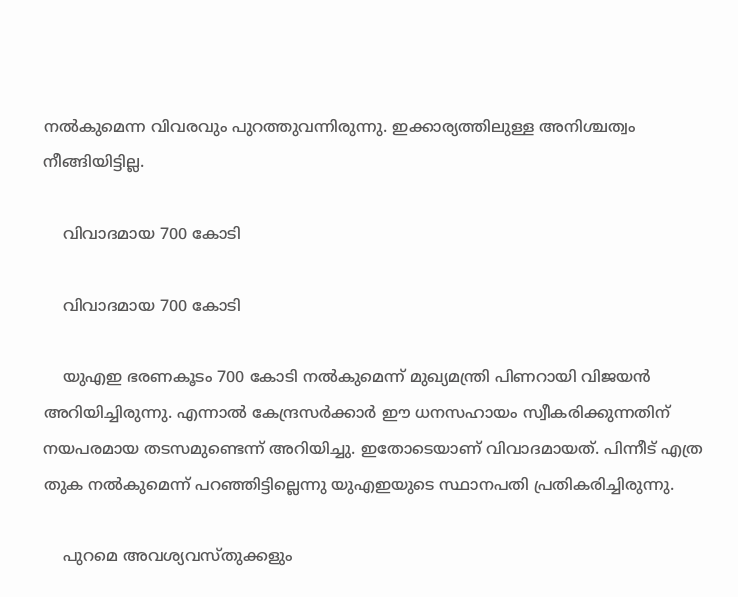നല്‍കുമെന്ന വിവരവും പുറത്തുവന്നിരുന്നു. ഇക്കാര്യത്തിലുള്ള അനിശ്ചത്വം നീങ്ങിയിട്ടില്ല.

    വിവാദമായ 700 കോടി

    വിവാദമായ 700 കോടി

    യുഎഇ ഭരണകൂടം 700 കോടി നല്‍കുമെന്ന് മുഖ്യമന്ത്രി പിണറായി വിജയന്‍ അറിയിച്ചിരുന്നു. എന്നാല്‍ കേന്ദ്രസര്‍ക്കാര്‍ ഈ ധനസഹായം സ്വീകരിക്കുന്നതിന് നയപരമായ തടസമുണ്ടെന്ന് അറിയിച്ചു. ഇതോടെയാണ് വിവാദമായത്. പിന്നീട് എത്ര തുക നല്‍കുമെന്ന് പറഞ്ഞിട്ടില്ലെന്നു യുഎഇയുടെ സ്ഥാനപതി പ്രതികരിച്ചിരുന്നു.

    പുറമെ അവശ്യവസ്തുക്കളും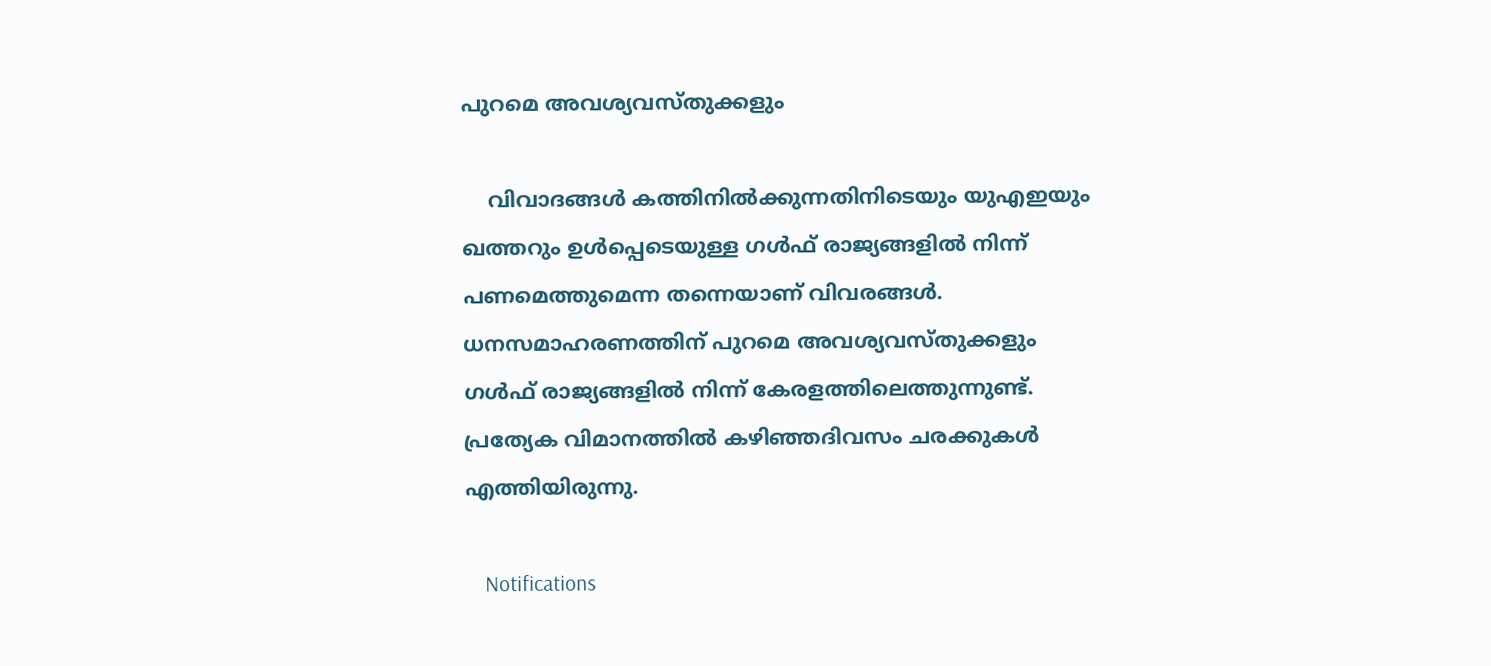പുറമെ അവശ്യവസ്തുക്കളും

    വിവാദങ്ങള്‍ കത്തിനില്‍ക്കുന്നതിനിടെയും യുഎഇയും ഖത്തറും ഉള്‍പ്പെടെയുള്ള ഗള്‍ഫ് രാജ്യങ്ങളില്‍ നിന്ന് പണമെത്തുമെന്ന തന്നെയാണ് വിവരങ്ങള്‍. ധനസമാഹരണത്തിന് പുറമെ അവശ്യവസ്തുക്കളും ഗള്‍ഫ് രാജ്യങ്ങളില്‍ നിന്ന് കേരളത്തിലെത്തുന്നുണ്ട്. പ്രത്യേക വിമാനത്തില്‍ കഴിഞ്ഞദിവസം ചരക്കുകള്‍ എത്തിയിരുന്നു.

    Notifications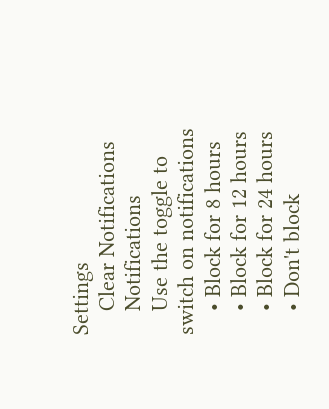Settings
    Clear Notifications
    Notifications
    Use the toggle to switch on notifications
    • Block for 8 hours
    • Block for 12 hours
    • Block for 24 hours
    • Don't block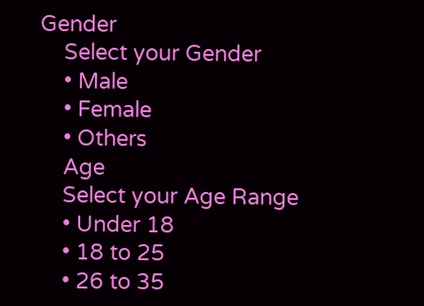Gender
    Select your Gender
    • Male
    • Female
    • Others
    Age
    Select your Age Range
    • Under 18
    • 18 to 25
    • 26 to 35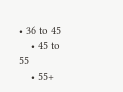• 36 to 45
    • 45 to 55
    • 55+